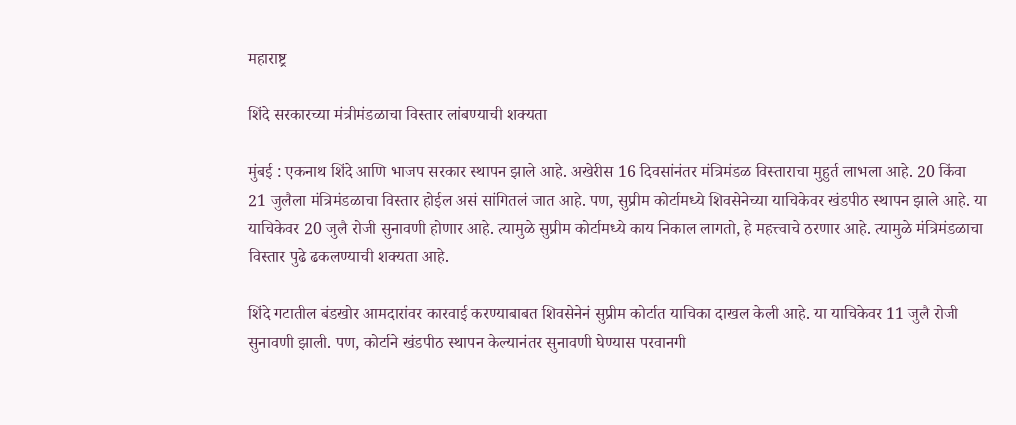महाराष्ट्र

शिंदे सरकारच्या मंत्रीमंडळाचा विस्तार लांबण्याची शक्यता

मुंबई : एकनाथ शिंदे आणि भाजप सरकार स्थापन झाले आहे. अखेरीस 16 दिवसांनंतर मंत्रिमंडळ विस्ताराचा मुहुर्त लाभला आहे. 20 किंवा 21 जुलैला मंत्रिमंडळाचा विस्तार होईल असं सांगितलं जात आहे. पण, सुप्रीम कोर्टामध्ये शिवसेनेच्या याचिकेवर खंडपीठ स्थापन झाले आहे. या याचिकेवर 20 जुलै रोजी सुनावणी होणार आहे. त्यामुळे सुप्रीम कोर्टामध्ये काय निकाल लागतो, हे महत्त्वाचे ठरणार आहे. त्यामुळे मंत्रिमंडळाचा विस्तार पुढे ढकलण्याची शक्यता आहे.

शिंदे गटातील बंडखोर आमदारांवर कारवाई करण्याबाबत शिवसेनेनं सुप्रीम कोर्टात याचिका दाखल केली आहे. या याचिकेवर 11 जुलै रोजी सुनावणी झाली. पण, कोर्टाने खंडपीठ स्थापन केल्यानंतर सुनावणी घेण्यास परवानगी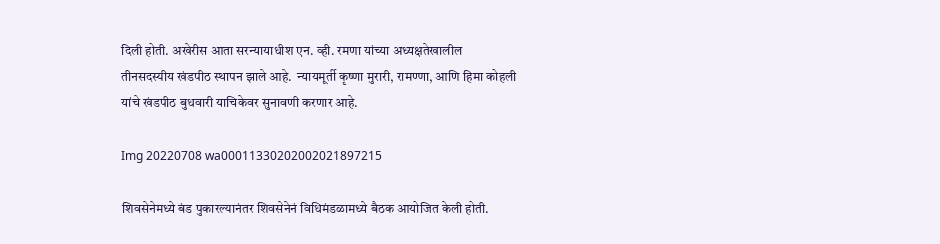दिली होती. अखेरीस आता सरन्यायाधीश एन. व्ही. रमणा यांच्या अध्यक्षतेखालील तीनसदस्यीय खंडपीठ स्थापन झाले आहे.  न्यायमूर्ती कृष्णा मुरारी, रामण्णा, आणि हिमा कोहली यांचे खंडपीठ बुधवारी याचिकेवर सुनावणी करणार आहे.

Img 20220708 wa00011330202002021897215

शिवसेनेमध्ये बंड पुकारल्यानंतर शिवसेनेनं विधिमंडळामध्ये बैठक आयोजित केली होती.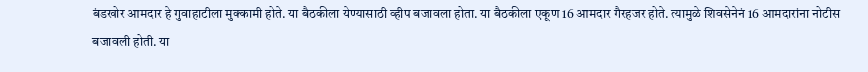बंडखोर आमदार हे गुवाहाटीला मुक्कामी होते. या बैठकीला येण्यासाठी व्हीप बजावला होता. या बैठकीला एकूण 16 आमदार गैरहजर होते. त्यामुळे शिवसेनेनं 16 आमदारांना नोटीस बजावली होती. या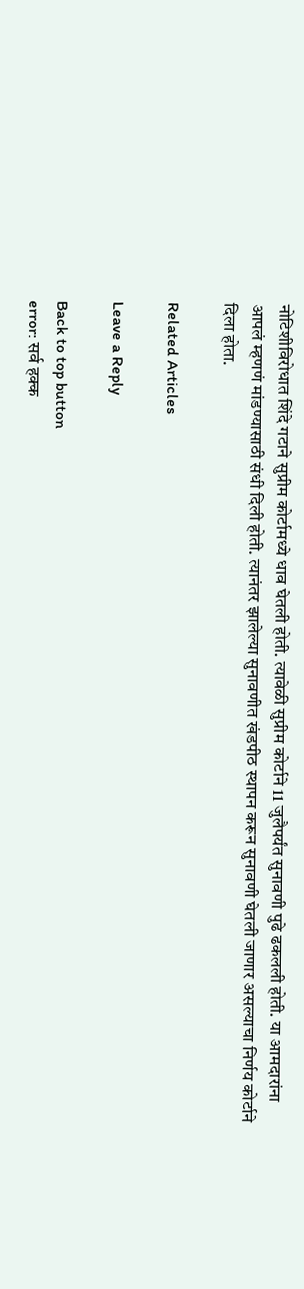नोटिशीविरोधात शिंदे गटाने सुप्रीम कोर्टामध्ये धाव घेतली होती. त्यावेळी सुप्रीम कोर्टाने 11 जुलैपर्यंत सुनावणी पुढे ढकलली होती. या आमदारांना आपलं म्हणणं मांडण्यासाठी संधी दिली होती. त्यानंतर झालेल्या सुनावणीत खंडपीठ स्थापन करून सुनावणी घेतली जाणार असल्याचा निर्णय कोर्टाने दिला होता.

Related Articles

Leave a Reply

Back to top button
error: सर्व हक्क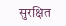सुरक्षित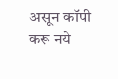असून कॉपी करू नये